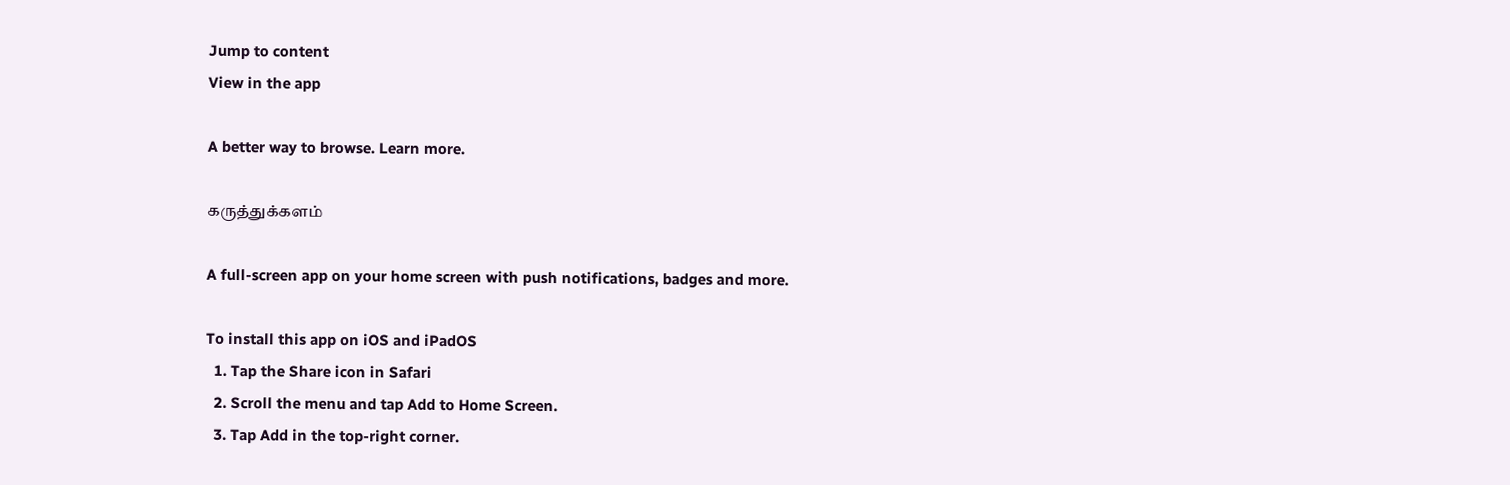Jump to content
View in the app

A better way to browse. Learn more.

கருத்துக்களம்

A full-screen app on your home screen with push notifications, badges and more.

To install this app on iOS and iPadOS
  1. Tap the Share icon in Safari
  2. Scroll the menu and tap Add to Home Screen.
  3. Tap Add in the top-right corner.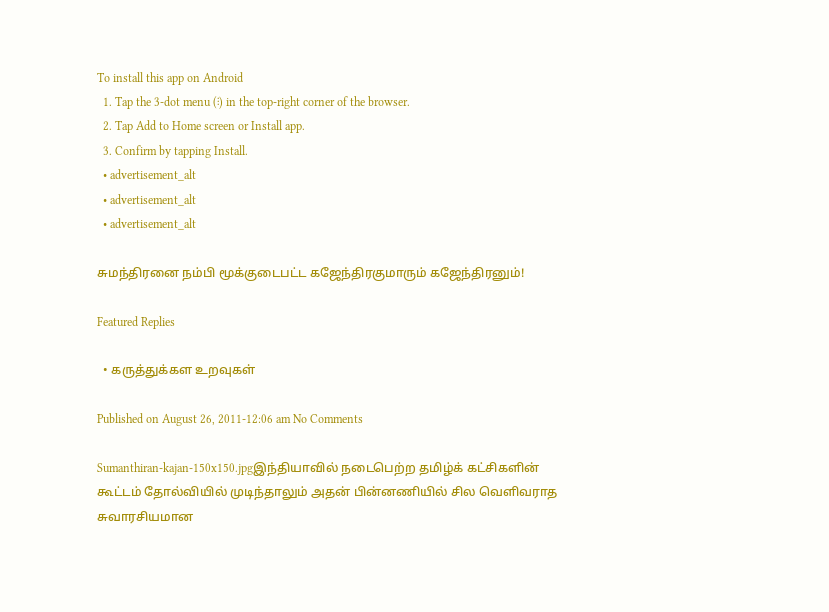To install this app on Android
  1. Tap the 3-dot menu (⋮) in the top-right corner of the browser.
  2. Tap Add to Home screen or Install app.
  3. Confirm by tapping Install.
  • advertisement_alt
  • advertisement_alt
  • advertisement_alt

சுமந்திரனை நம்பி மூக்குடைபட்ட கஜேந்திரகுமாரும் கஜேந்திரனும்!

Featured Replies

  • கருத்துக்கள உறவுகள்

Published on August 26, 2011-12:06 am No Comments

Sumanthiran-kajan-150x150.jpgஇந்தியாவில் நடைபெற்ற தமிழ்க் கட்சிகளின் கூட்டம் தோல்வியில் முடிந்தாலும் அதன் பின்னணியில் சில வெளிவராத சுவாரசியமான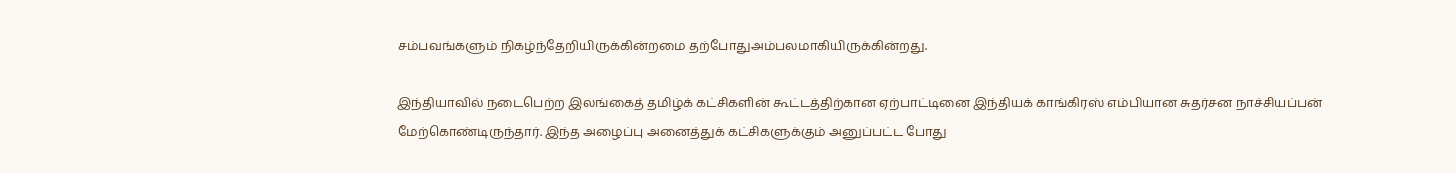சம்பவங்களும் நிகழ்ந்தேறியிருக்கின்றமை தற்போதுஅம்பலமாகியிருக்கின்றது.

இந்தியாவில் நடைபெற்ற இலங்கைத் தமிழ்க் கட்சிகளின் கூட்டத்திற்கான ஏற்பாட்டினை இந்தியக் காங்கிரஸ் எம்பியான சுதர்சன நாச்சியப்பன் மேற்கொண்டிருந்தார். இந்த அழைப்பு அனைத்துக் கட்சிகளுக்கும் அனுப்பட்ட போது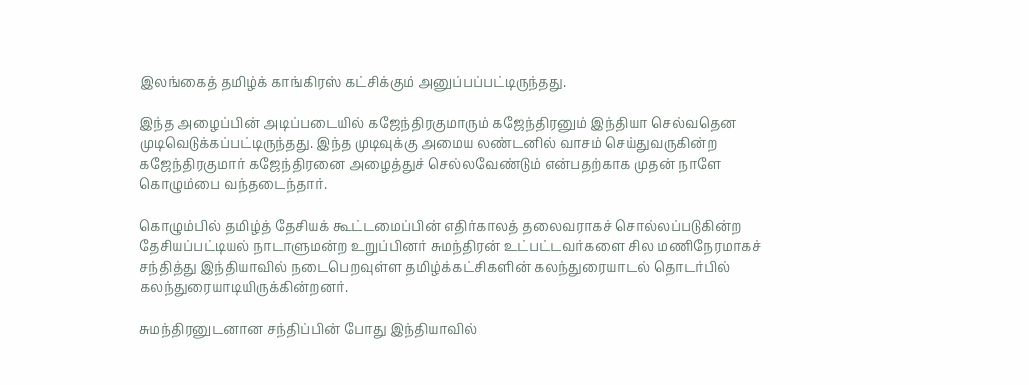இலங்கைத் தமிழ்க் காங்கிரஸ் கட்சிக்கும் அனுப்பப்பட்டிருந்தது.

இந்த அழைப்பின் அடிப்படையில் கஜேந்திரகுமாரும் கஜேந்திரனும் இந்தியா செல்வதென முடிவெடுக்கப்பட்டிருந்தது. இந்த முடிவுக்கு அமைய லண்டனில் வாசம் செய்துவருகின்ற கஜேந்திரகுமார் கஜேந்திரனை அழைத்துச் செல்லவேண்டும் என்பதற்காக முதன் நாளே கொழும்பை வந்தடைந்தார்.

கொழும்பில் தமிழ்த் தேசியக் கூட்டமைப்பின் எதிர்காலத் தலைவராகச் சொல்லப்படுகின்ற தேசியப்பட்டியல் நாடாளுமன்ற உறுப்பினர் சுமந்திரன் உட்பட்டவர்களை சில மணிநேரமாகச் சந்தித்து இந்தியாவில் நடைபெறவுள்ள தமிழ்க்கட்சிகளின் கலந்துரையாடல் தொடர்பில் கலந்துரையாடியிருக்கின்றனர்.

சுமந்திரனுடனான சந்திப்பின் போது இந்தியாவில்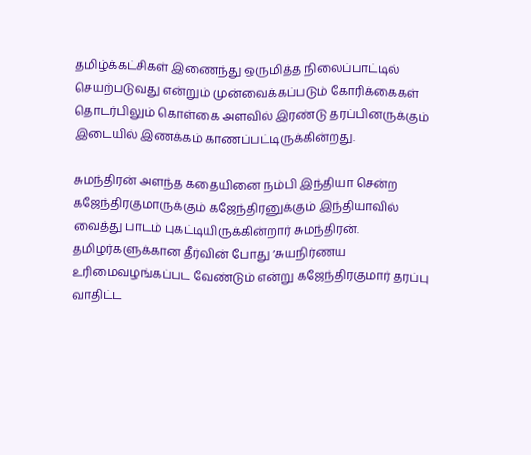தமிழ்க்கட்சிகள் இணைந்து ஒருமித்த நிலைப்பாட்டில் செயற்படுவது என்றும் முன்வைக்கப்படும் கோரிக்கைகள் தொடர்பிலும் கொள்கை அளவில் இரண்டு தரப்பினருக்கும் இடையில் இணக்கம் காணப்பட்டிருக்கின்றது.

சுமந்திரன் அளந்த கதையினை நம்பி இந்தியா சென்ற கஜேந்திரகுமாருக்கும் கஜேந்திரனுக்கும் இந்தியாவில் வைத்து பாடம் புகட்டியிருக்கின்றார் சுமந்திரன். தமிழர்களுக்கான தீர்வின் போது ‘சுயநிர்ணய உரிமைவழங்கப்பட வேண்டும் என்று கஜேந்திரகுமார் தரப்பு வாதிட்ட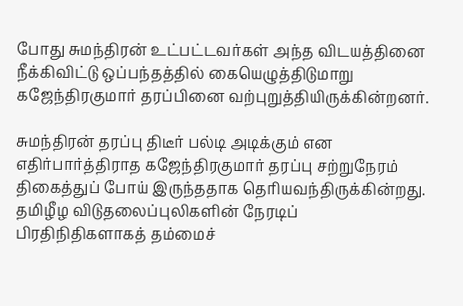போது சுமந்திரன் உட்பட்டவர்கள் அந்த விடயத்தினை நீக்கிவிட்டு ஒப்பந்தத்தில் கையெழுத்திடுமாறு கஜேந்திரகுமார் தரப்பினை வற்புறுத்தியிருக்கின்றனர்.

சுமந்திரன் தரப்பு திடீர் பல்டி அடிக்கும் என எதிர்பார்த்திராத கஜேந்திரகுமார் தரப்பு சற்றுநேரம் திகைத்துப் போய் இருந்ததாக தெரியவந்திருக்கின்றது. தமிழீழ விடுதலைப்புலிகளின் நேரடிப் பிரதிநிதிகளாகத் தம்மைச்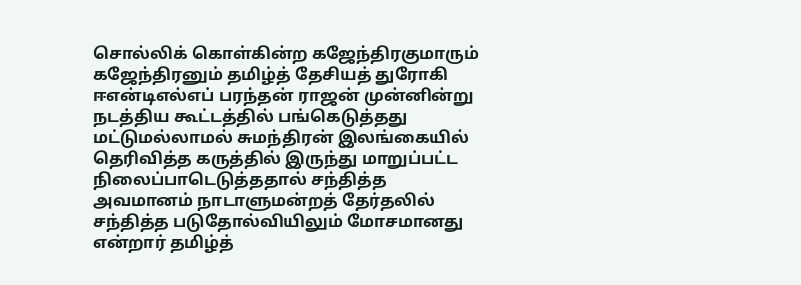சொல்லிக் கொள்கின்ற கஜேந்திரகுமாரும் கஜேந்திரனும் தமிழ்த் தேசியத் துரோகி ஈஎன்டிஎல்எப் பரந்தன் ராஜன் முன்னின்று நடத்திய கூட்டத்தில் பங்கெடுத்தது மட்டுமல்லாமல் சுமந்திரன் இலங்கையில் தெரிவித்த கருத்தில் இருந்து மாறுப்பட்ட நிலைப்பாடெடுத்ததால் சந்தித்த அவமானம் நாடாளுமன்றத் தேர்தலில் சந்தித்த படுதோல்வியிலும் மோசமானது என்றார் தமிழ்த்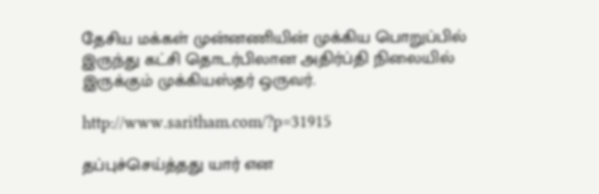தேசிய மக்கள் முன்னணியின் முக்கிய பொறுப்பில் இருந்து கட்சி தொடர்பிலான அதிர்ப்தி நிலையில் இருக்கும் முக்கியஸ்தர் ஒருவர்.

http://www.saritham.com/?p=31915

தப்புச்செய்த்தது யார் என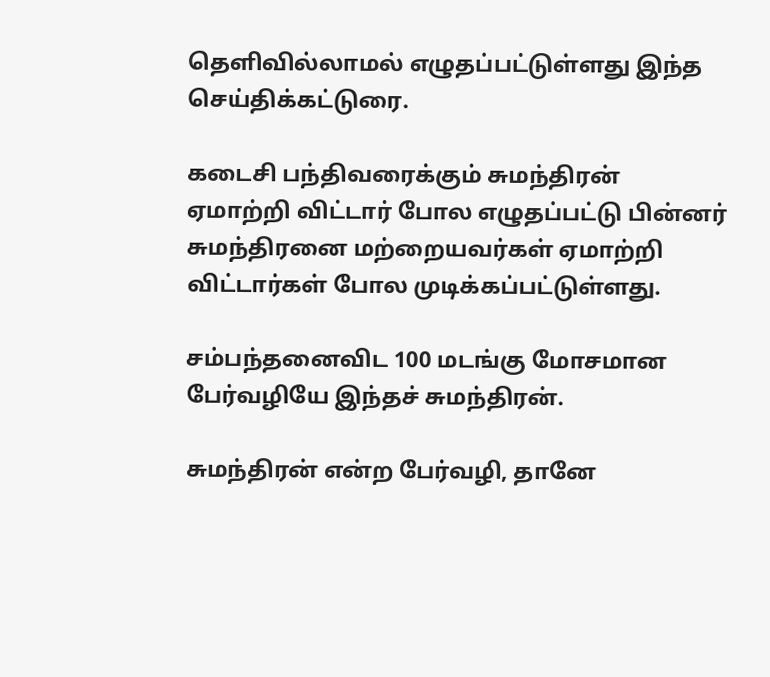தெளிவில்லாமல் எழுதப்பட்டுள்ளது இந்த செய்திக்கட்டுரை.

கடைசி பந்திவரைக்கும் சுமந்திரன் ஏமாற்றி விட்டார் போல எழுதப்பட்டு பின்னர் சுமந்திரனை மற்றையவர்கள் ஏமாற்றி விட்டார்கள் போல முடிக்கப்பட்டுள்ளது.

சம்பந்தனைவிட 100 மடங்கு மோசமான பேர்வழியே இந்தச் சுமந்திரன்.

சுமந்திரன் என்ற பேர்வழி, தானே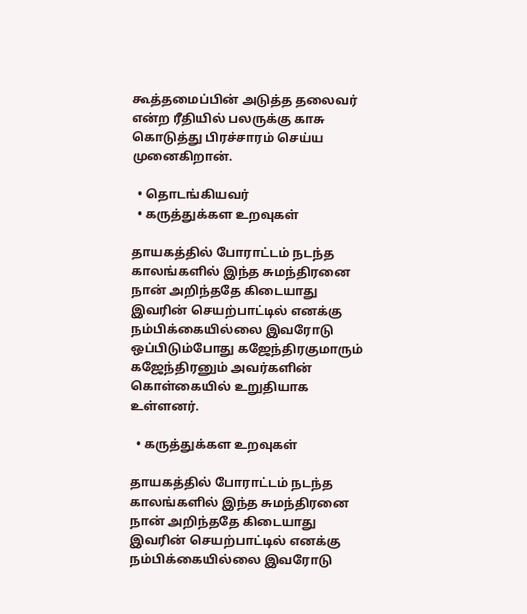கூத்தமைப்பின் அடுத்த தலைவர் என்ற ரீதியில் பலருக்கு காசு கொடுத்து பிரச்சாரம் செய்ய முனைகிறான்.

  • தொடங்கியவர்
  • கருத்துக்கள உறவுகள்

தாயகத்தில் போராட்டம் நடந்த காலங்களில் இந்த சுமந்திரனை நான் அறிந்ததே கிடையாது இவரின் செயற்பாட்டில் எனக்கு நம்பிக்கையில்லை இவரோடு ஒப்பிடும்போது கஜேந்திரகுமாரும் கஜேந்திரனும் அவர்களின் கொள்கையில் உறுதியாக உள்ளனர்.

  • கருத்துக்கள உறவுகள்

தாயகத்தில் போராட்டம் நடந்த காலங்களில் இந்த சுமந்திரனை நான் அறிந்ததே கிடையாது இவரின் செயற்பாட்டில் எனக்கு நம்பிக்கையில்லை இவரோடு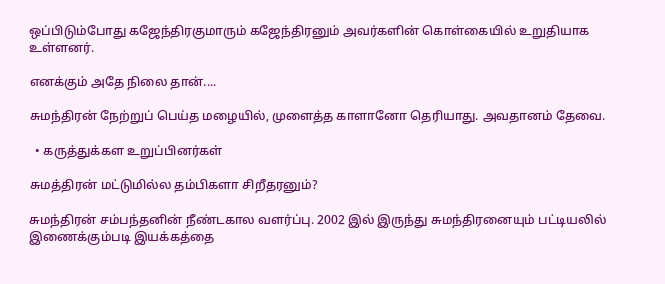ஒப்பிடும்போது கஜேந்திரகுமாரும் கஜேந்திரனும் அவர்களின் கொள்கையில் உறுதியாக உள்ளனர்.

எனக்கும் அதே நிலை தான்....

சுமந்திரன் நேற்றுப் பெய்த மழையில், முளைத்த காளானோ தெரியாது. அவதானம் தேவை.

  • கருத்துக்கள உறுப்பினர்கள்

சுமத்திரன் மட்டுமில்ல தம்பிகளா சிறீதரனும்?

சுமந்திரன் சம்பந்தனின் நீண்டகால வளர்ப்பு. 2002 இல் இருந்து சுமந்திரனையும் பட்டியலில் இணைக்கும்படி இயக்கத்தை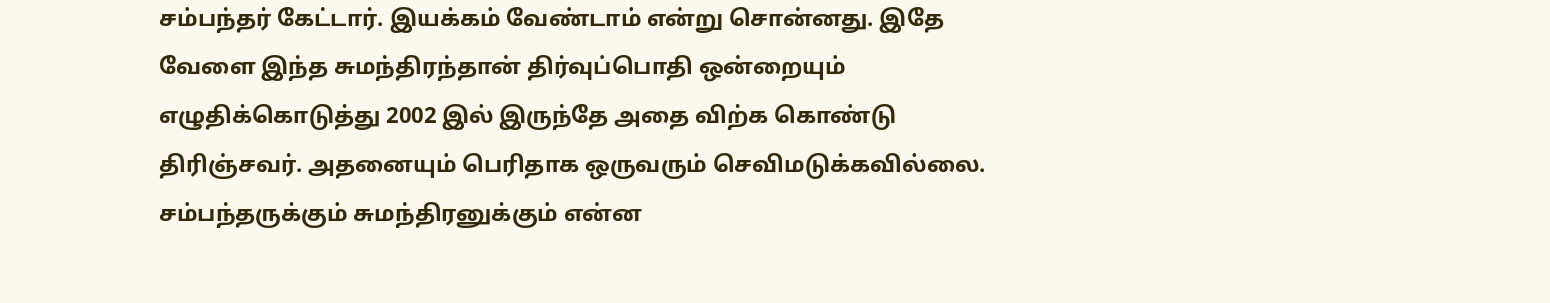சம்பந்தர் கேட்டார். இயக்கம் வேண்டாம் என்று சொன்னது. இதே வேளை இந்த சுமந்திரந்தான் திர்வுப்பொதி ஒன்றையும் எழுதிக்கொடுத்து 2002 இல் இருந்தே அதை விற்க கொண்டு திரிஞ்சவர். அதனையும் பெரிதாக ஒருவரும் செவிமடுக்கவில்லை. சம்பந்தருக்கும் சுமந்திரனுக்கும் என்ன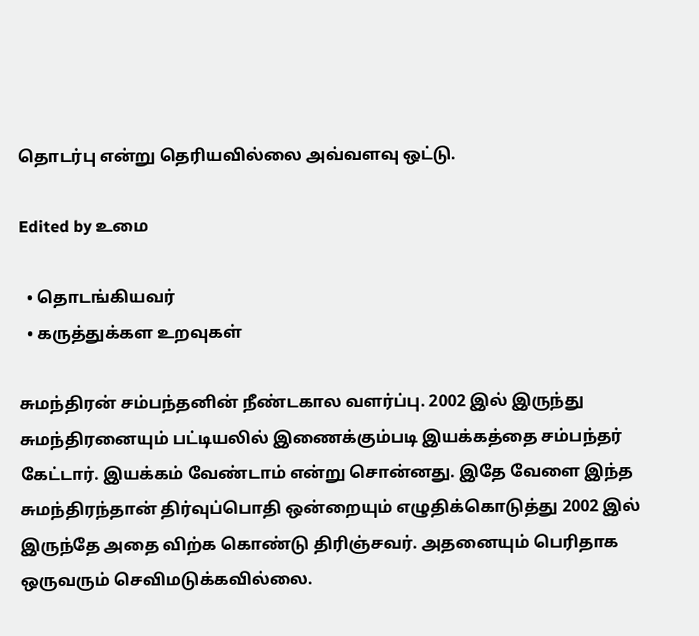தொடர்பு என்று தெரியவில்லை அவ்வளவு ஒட்டு.

Edited by உமை

  • தொடங்கியவர்
  • கருத்துக்கள உறவுகள்

சுமந்திரன் சம்பந்தனின் நீண்டகால வளர்ப்பு. 2002 இல் இருந்து சுமந்திரனையும் பட்டியலில் இணைக்கும்படி இயக்கத்தை சம்பந்தர் கேட்டார். இயக்கம் வேண்டாம் என்று சொன்னது. இதே வேளை இந்த சுமந்திரந்தான் திர்வுப்பொதி ஒன்றையும் எழுதிக்கொடுத்து 2002 இல் இருந்தே அதை விற்க கொண்டு திரிஞ்சவர். அதனையும் பெரிதாக ஒருவரும் செவிமடுக்கவில்லை.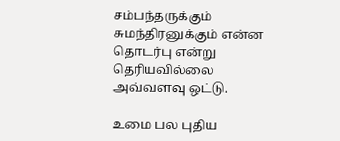சம்பந்தருக்கும் சுமந்திரனுக்கும் என்ன தொடர்பு என்று தெரியவில்லை அவ்வளவு ஒட்டு.

உமை பல புதிய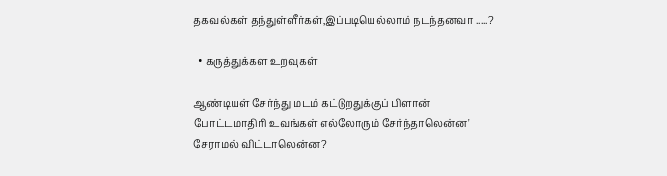தகவல்கள் தந்துள்ளீர்கள்,இப்படியெல்லாம் நடந்தனவா .....?

  • கருத்துக்கள உறவுகள்

ஆண்டியள் சேர்ந்து மடம் கட்டுறதுக்குப் பிளான் போட்டமாதிரி உவங்கள் எல்லோரும் சேர்ந்தாலென்ன' சேராமல் விட்டாலென்ன?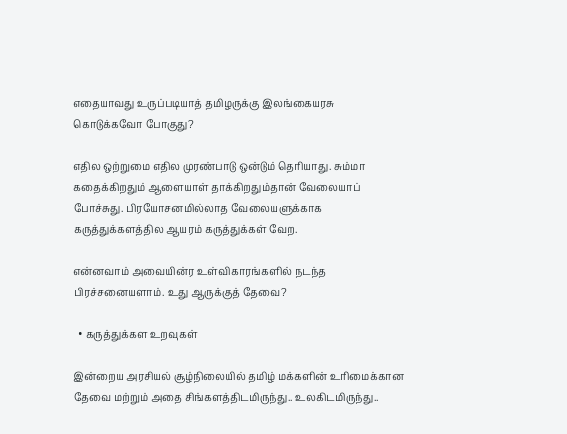எதையாவது உருப்படியாத் தமிழருக்கு இலங்கையரசு கொடுக்கவோ போகுது?

எதில ஒற்றுமை எதில முரண்பாடு ஒன்டும் தெரியாது. சும்மா கதைக்கிறதும் ஆளையாள் தாக்கிறதும்தான் வேலையாப் போச்சுது. பிரயோசனமில்லாத வேலையளுக்காக கருத்துக்களத்தில ஆயரம் கருத்துக்கள் வேற.

என்னவாம் அவையின்ர உள்விகாரங்களில் நடந்த பிரச்சனையளாம். உது ஆருக்குத் தேவை?

  • கருத்துக்கள உறவுகள்

இன்றைய அரசியல் சூழ்நிலையில் தமிழ் மக்களின் உரிமைக்கான தேவை மற்றும் அதை சிங்களத்திடமிருந்து.. உலகிடமிருந்து..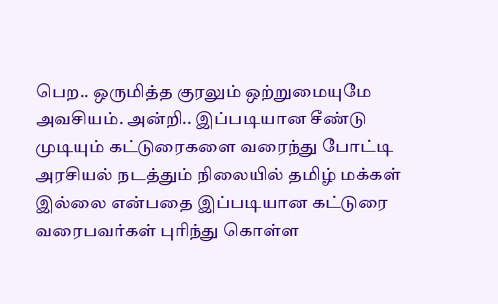பெற.. ஒருமித்த குரலும் ஒற்றுமையுமே அவசியம். அன்றி.. இப்படியான சீண்டு முடியும் கட்டுரைகளை வரைந்து போட்டி அரசியல் நடத்தும் நிலையில் தமிழ் மக்கள் இல்லை என்பதை இப்படியான கட்டுரை வரைபவர்கள் புரிந்து கொள்ள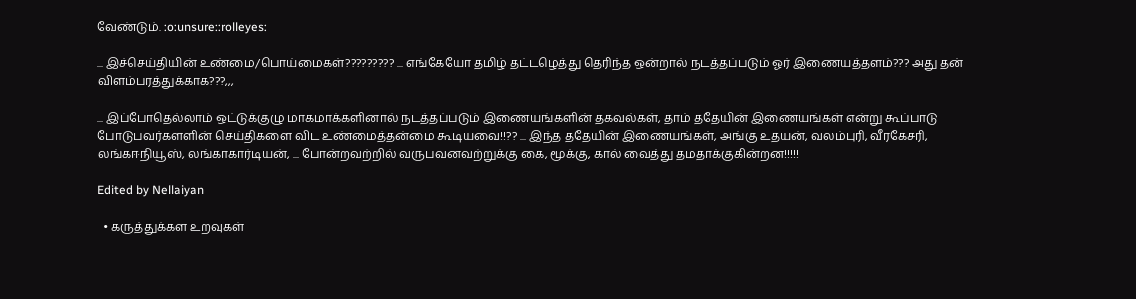வேண்டும். :o:unsure::rolleyes:

... இச்செய்தியின் உண்மை/பொய்மைகள்????????? ... எங்கேயோ தமிழ் தட்டழெத்து தெரிந்த ஒன்றால் நடத்தப்படும் ஓர் இணையத்தளம்??? அது தன் விளம்பரத்துக்காக???,,,

... இப்போதெல்லாம் ஒட்டுக்குழு மாகமாக்களினால் நடத்தப்படும் இணையங்களின் தகவல்கள், தாம் ததேயின் இணையங்கள் என்று கூப்பாடு போடுபவர்களளின் செய்திகளை விட உண்மைத்தன்மை கூடியவை!!?? ... இந்த ததேயின் இணையங்கள், அங்கு உதயன், வலம்புரி, வீரகேசரி, லங்கஈநியூஸ், லங்காகார்டியன், ... போன்றவற்றில் வருபவனவற்றுக்கு கை, மூக்கு, கால் வைத்து தமதாக்குகின்றன!!!!!

Edited by Nellaiyan

  • கருத்துக்கள உறவுகள்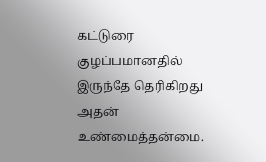கட்டுரை குழப்பமானதில் இருந்தே தெரிகிறது அதன் உண்மைத்தன்மை.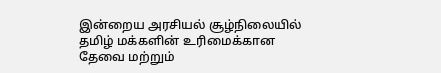இன்றைய அரசியல் சூழ்நிலையில் தமிழ் மக்களின் உரிமைக்கான தேவை மற்றும்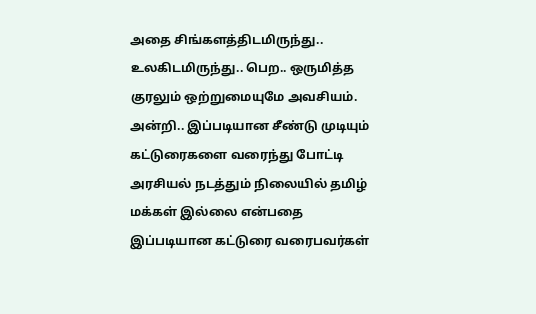அதை சிங்களத்திடமிருந்து.. உலகிடமிருந்து.. பெற.. ஒருமித்த குரலும் ஒற்றுமையுமே அவசியம். அன்றி.. இப்படியான சீண்டு முடியும் கட்டுரைகளை வரைந்து போட்டி அரசியல் நடத்தும் நிலையில் தமிழ் மக்கள் இல்லை என்பதை இப்படியான கட்டுரை வரைபவர்கள்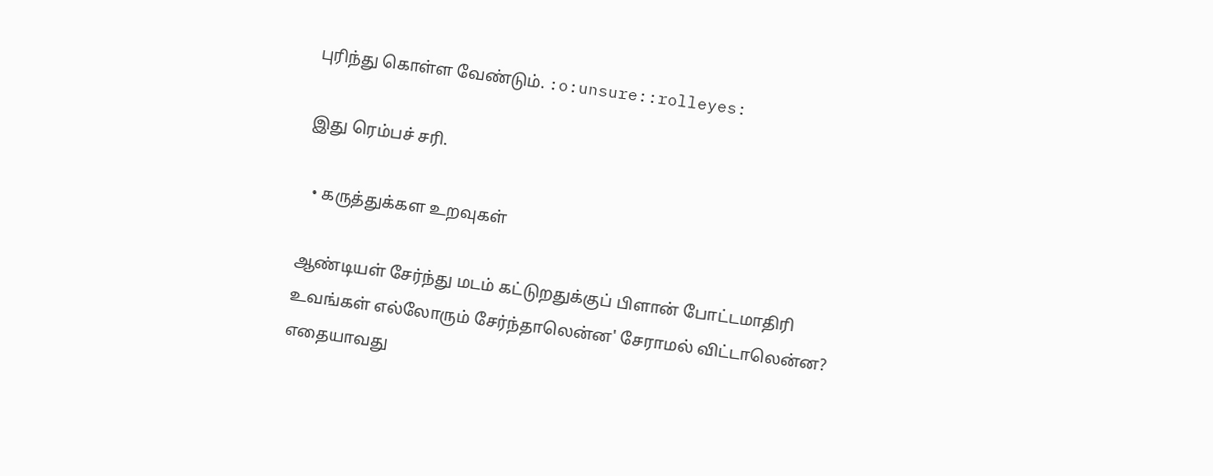புரிந்து கொள்ள வேண்டும். :o:unsure::rolleyes:

இது ரெம்பச் சரி.

  • கருத்துக்கள உறவுகள்

ஆண்டியள் சேர்ந்து மடம் கட்டுறதுக்குப் பிளான் போட்டமாதிரி உவங்கள் எல்லோரும் சேர்ந்தாலென்ன' சேராமல் விட்டாலென்ன? எதையாவது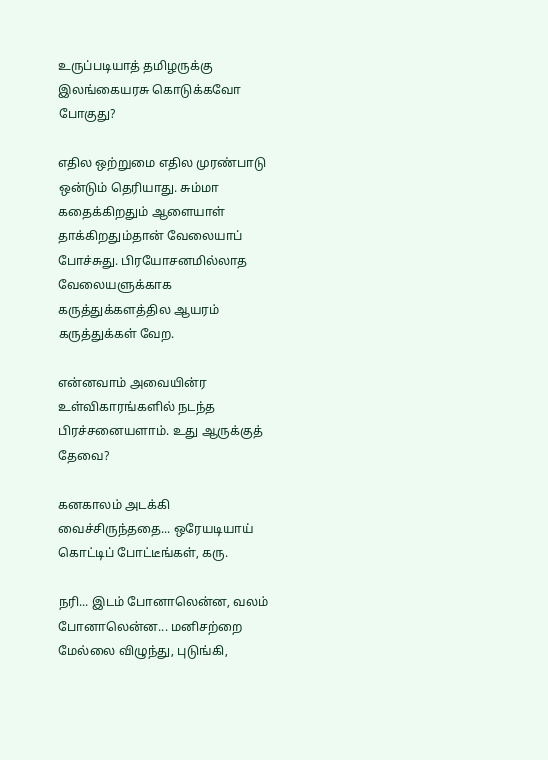உருப்படியாத் தமிழருக்கு இலங்கையரசு கொடுக்கவோ போகுது?

எதில ஒற்றுமை எதில முரண்பாடு ஒன்டும் தெரியாது. சும்மா கதைக்கிறதும் ஆளையாள் தாக்கிறதும்தான் வேலையாப் போச்சுது. பிரயோசனமில்லாத வேலையளுக்காக கருத்துக்களத்தில ஆயரம் கருத்துக்கள் வேற.

என்னவாம் அவையின்ர உள்விகாரங்களில் நடந்த பிரச்சனையளாம். உது ஆருக்குத் தேவை?

கனகாலம் அடக்கி வைச்சிருந்ததை... ஒரேயடியாய் கொட்டிப் போட்டீங்கள், கரு.

நரி... இடம் போனாலென்ன, வலம் போனாலென்ன... மனிசற்றை மேல்லை விழுந்து, புடுங்கி,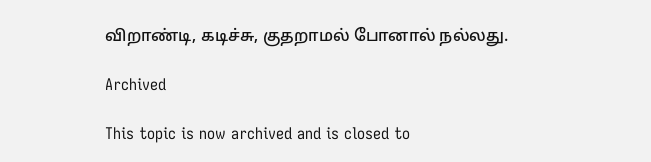விறாண்டி, கடிச்சு, குதறாமல் போனால் நல்லது.

Archived

This topic is now archived and is closed to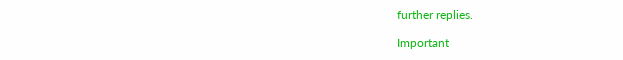further replies.

Important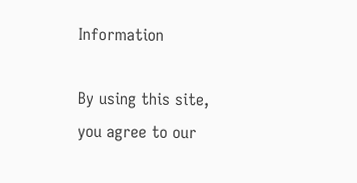Information

By using this site, you agree to our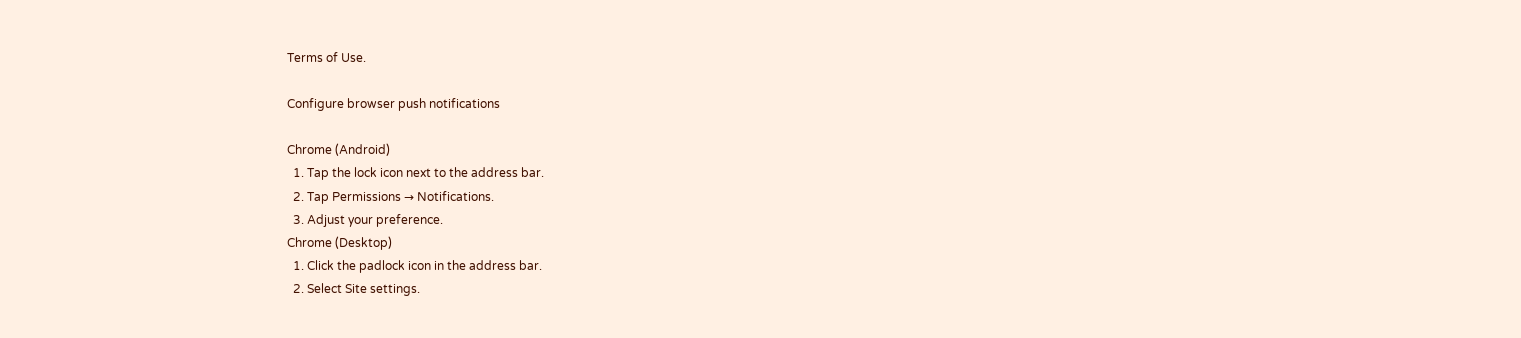Terms of Use.

Configure browser push notifications

Chrome (Android)
  1. Tap the lock icon next to the address bar.
  2. Tap Permissions → Notifications.
  3. Adjust your preference.
Chrome (Desktop)
  1. Click the padlock icon in the address bar.
  2. Select Site settings.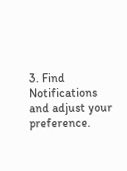3. Find Notifications and adjust your preference.